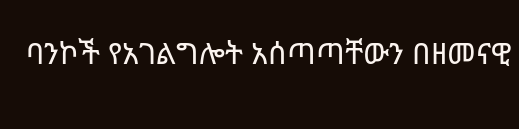ባንኮች የአገልግሎት አሰጣጣቸውን በዘመናዊ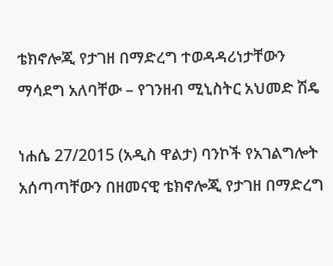ቴክኖሎጂ የታገዘ በማድረግ ተወዳዳሪነታቸውን ማሳደግ አለባቸው – የገንዘብ ሚኒስትር አህመድ ሽዴ

ነሐሴ 27/2015 (አዲስ ዋልታ) ባንኮች የአገልግሎት አሰጣጣቸውን በዘመናዊ ቴክኖሎጂ የታገዘ በማድረግ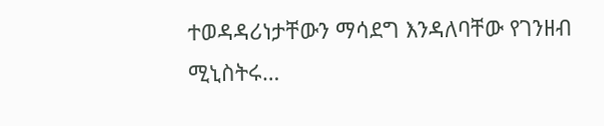ተወዳዳሪነታቸውን ማሳደግ እንዳለባቸው የገንዘብ ሚኒስትሩ…